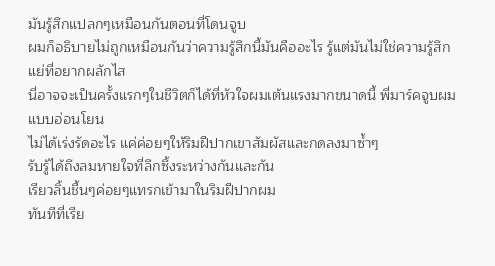มันรู้สึกแปลกๆเหมือนกันตอนที่โดนจูบ
ผมก็อธิบายไม่ถูกเหมือนกันว่าความรู้สึกนี้มันคืออะไร รู้แต่มันไม่ใช่ความรู้สึกแย่ที่อยากผลักไส
นี่อาจจะเป็นครั้งแรกๆในชีวิตก็ได้ที่หัวใจผมเต้นแรงมากขนาดนี้ พี่มาร์คจูบผมแบบอ่อนโยน
ไม่ได้เร่งรัดอะไร แค่ค่อยๆให้ริมฝีปากเขาสัมผัสและกดลงมาซ้ำๆ
รับรู้ได้ถึงลมหายใจที่ลึกซึ้งระหว่างกันและกัน
เรียวลิ้นชื้นๆค่อยๆแทรกเข้ามาในริมฝีปากผม
ทันทีที่เรีย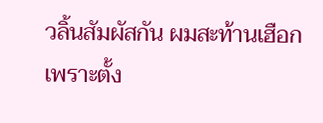วลิ้นสัมผัสกัน ผมสะท้านเฮือกเพราะตั้ง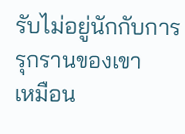รับไม่อยู่นักกับการรุกรานของเขา
เหมือน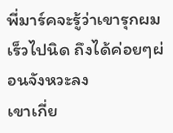พี่มาร์คจะรู้ว่าเขารุกผมเร็วไปนิด ถึงได้ค่อยๆผ่อนจังหวะลง
เขาเกี่ย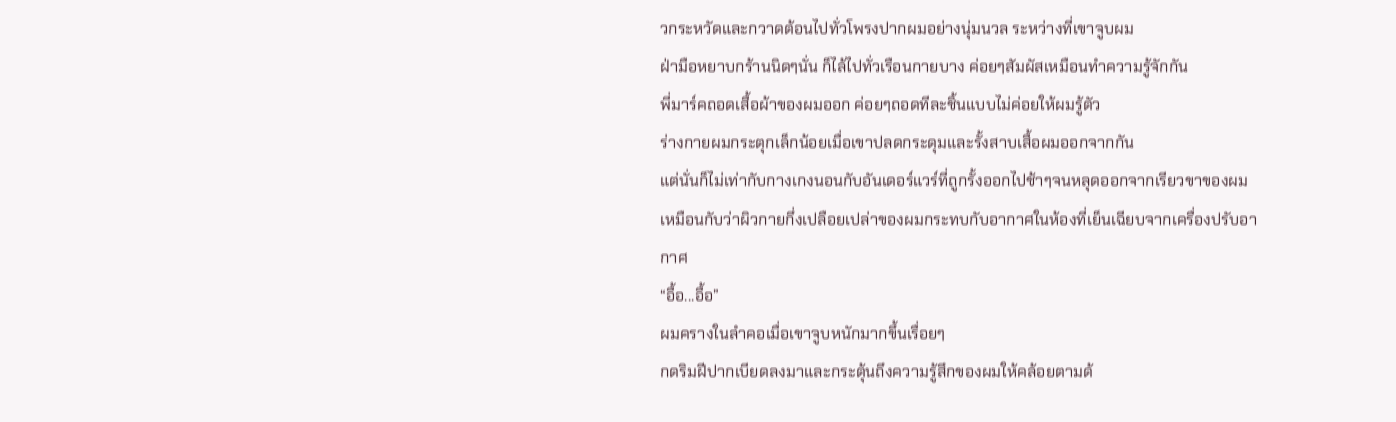วกระหวัดและกวาดต้อนไปทั่วโพรงปากผมอย่างนุ่มนวล ระหว่างที่เขาจูบผม
ฝ่ามือหยาบกร้านนิดๆนั่น ก็ไล้ไปทั่วเรือนกายบาง ค่อยๆสัมผัสเหมือนทำความรู้จักกัน
พี่มาร์คถอดเสื้อผ้าของผมออก ค่อยๆถอดทีละชิ้นแบบไม่ค่อยให้ผมรู้ตัว
ร่างกายผมกระตุกเล็กน้อยเมื่อเขาปลดกระดุมและรั้งสาบเสื้อผมออกจากกัน
แต่นั่นก็ไม่เท่ากับกางเกงนอนกับอันเดอร์แวร์ที่ถูกรั้งออกไปช้าๆจนหลุดออกจากเรียวขาของผม
เหมือนกับว่าผิวกายกึ่งเปลือยเปล่าของผมกระทบกับอากาศในห้องที่เย็นเฉียบจากเครื่องปรับอากาศ
“อื้อ...อื้อ”
ผมครางในลำคอเมื่อเขาจูบหนักมากขึ้นเรื่อยๆ
กดริมฝีปากเบียดลงมาและกระตุ้นถึงความรู้สึกของผมให้คล้อยตามด้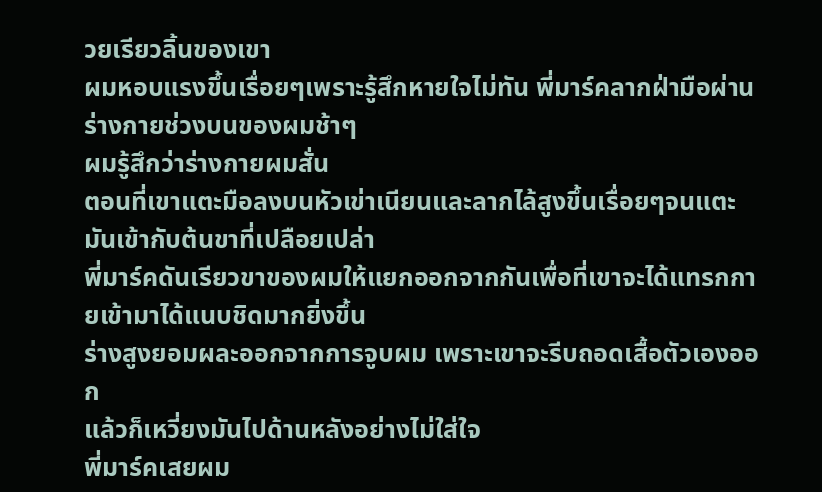วยเรียวลิ้นของเขา
ผมหอบแรงขึ้นเรื่อยๆเพราะรู้สึกหายใจไม่ทัน พี่มาร์คลากฝ่ามือผ่านร่างกายช่วงบนของผมช้าๆ
ผมรู้สึกว่าร่างกายผมสั่น
ตอนที่เขาแตะมือลงบนหัวเข่าเนียนและลากไล้สูงขึ้นเรื่อยๆจนแตะมันเข้ากับต้นขาที่เปลือยเปล่า
พี่มาร์คดันเรียวขาของผมให้แยกออกจากกันเพื่อที่เขาจะได้แทรกกายเข้ามาได้แนบชิดมากยิ่งขึ้น
ร่างสูงยอมผละออกจากการจูบผม เพราะเขาจะรีบถอดเสื้อตัวเองออก
แล้วก็เหวี่ยงมันไปด้านหลังอย่างไม่ใส่ใจ
พี่มาร์คเสยผม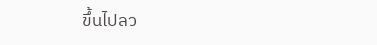ขึ้นไปลว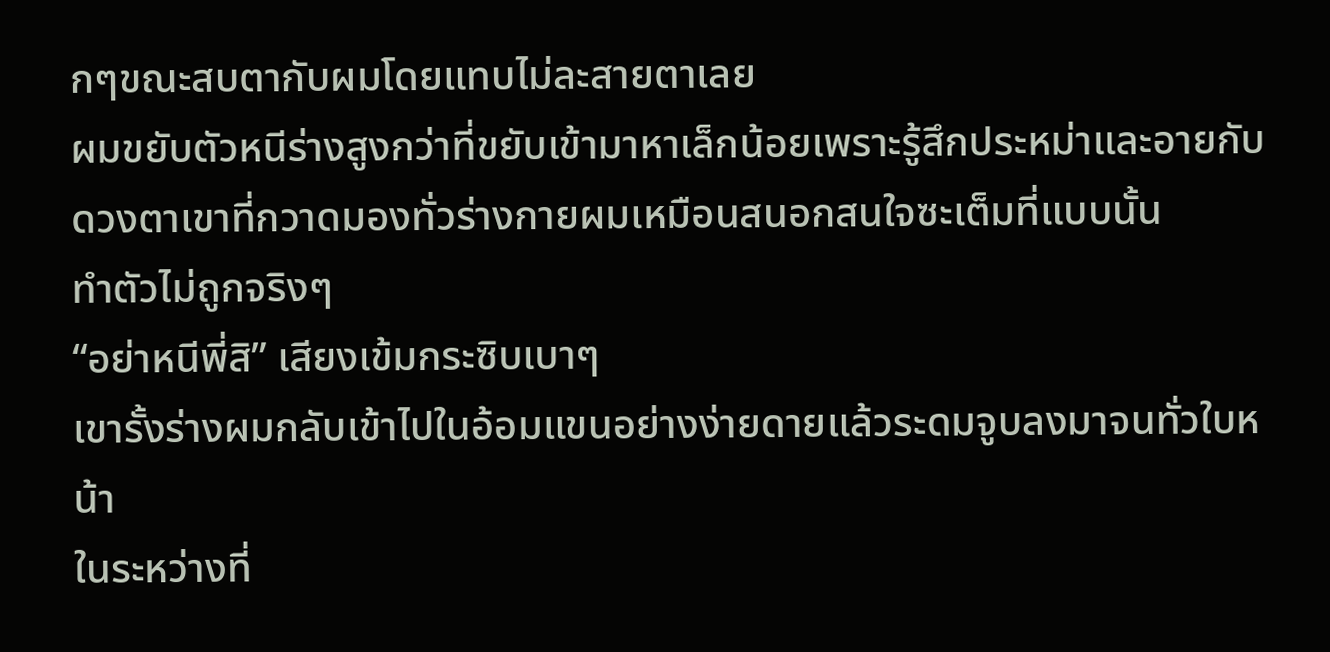กๆขณะสบตากับผมโดยแทบไม่ละสายตาเลย
ผมขยับตัวหนีร่างสูงกว่าที่ขยับเข้ามาหาเล็กน้อยเพราะรู้สึกประหม่าและอายกับดวงตาเขาที่กวาดมองทั่วร่างกายผมเหมือนสนอกสนใจซะเต็มที่แบบนั้น
ทำตัวไม่ถูกจริงๆ
“อย่าหนีพี่สิ” เสียงเข้มกระซิบเบาๆ
เขารั้งร่างผมกลับเข้าไปในอ้อมแขนอย่างง่ายดายแล้วระดมจูบลงมาจนทั่วใบหน้า
ในระหว่างที่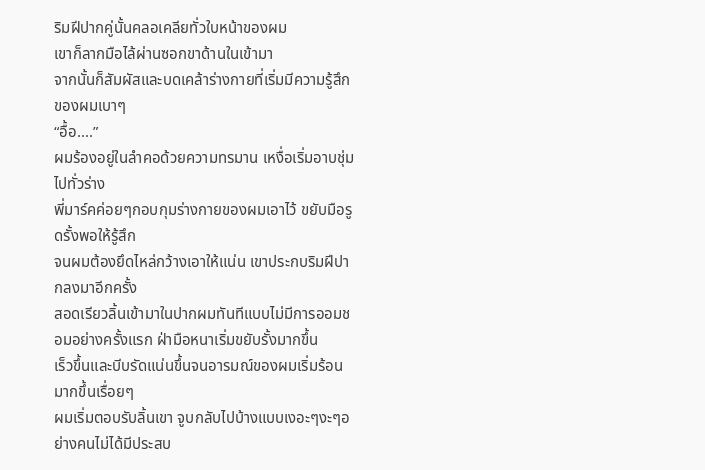ริมฝีปากคู่นั้นคลอเคลียทั่วใบหน้าของผม
เขาก็ลากมือไล้ผ่านซอกขาด้านในเข้ามา
จากนั้นก็สัมผัสและบดเคล้าร่างกายที่เริ่มมีความรู้สึกของผมเบาๆ
“อื้อ....”
ผมร้องอยู่ในลำคอด้วยความทรมาน เหงื่อเริ่มอาบชุ่มไปทั่วร่าง
พี่มาร์คค่อยๆกอบกุมร่างกายของผมเอาไว้ ขยับมือรูดรั้งพอให้รู้สึก
จนผมต้องยึดไหล่กว้างเอาให้แน่น เขาประกบริมฝีปากลงมาอีกครั้ง
สอดเรียวลิ้นเข้ามาในปากผมทันทีแบบไม่มีการออมชอมอย่างครั้งแรก ฝ่ามือหนาเริ่มขยับรั้งมากขึ้น
เร็วขึ้นและบีบรัดแน่นขึ้นจนอารมณ์ของผมเริ่มร้อนมากขึ้นเรื่อยๆ
ผมเริ่มตอบรับลิ้นเขา จูบกลับไปบ้างแบบเงอะๆงะๆอย่างคนไม่ได้มีประสบ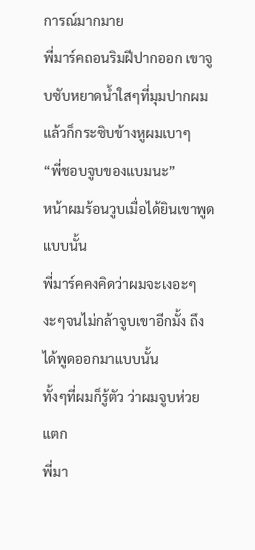การณ์มากมาย
พี่มาร์คถอนริมฝีปากออก เขาจูบซับหยาดน้ำใสๆที่มุมปากผม แล้วก็กระซิบข้างหูผมเบาๆ
“พี่ชอบจูบของแบมนะ”
หน้าผมร้อนวูบเมื่อได้ยินเขาพูดแบบนั้น
พี่มาร์คคงคิดว่าผมจะเงอะๆงะๆจนไม่กล้าจูบเขาอีกมั้ง ถึงได้พูดออกมาแบบนั้น
ทั้งๆที่ผมก็รู้ตัว ว่าผมจูบห่วยแตก
พี่มา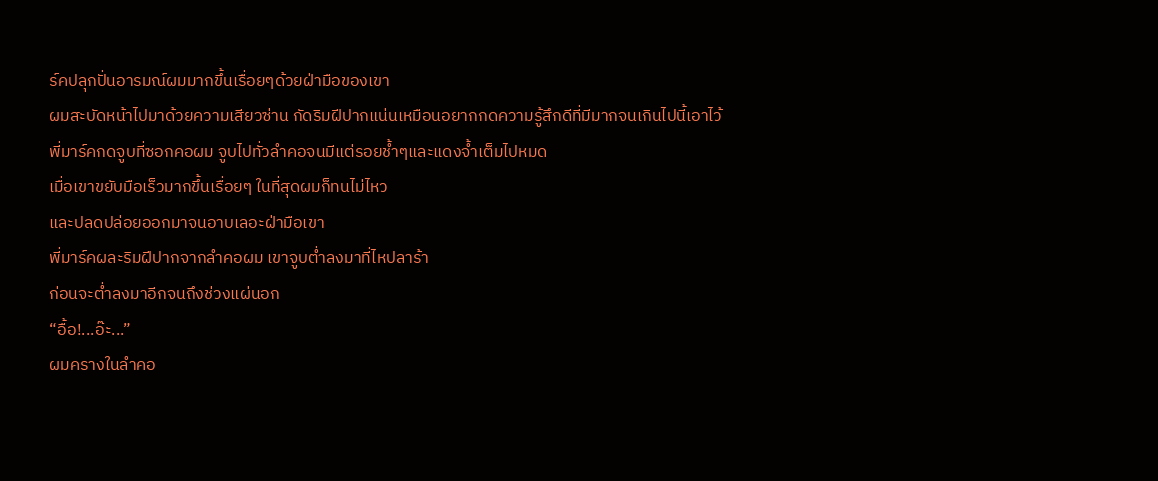ร์คปลุกปั่นอารมณ์ผมมากขึ้นเรื่อยๆด้วยฝ่ามือของเขา
ผมสะบัดหน้าไปมาด้วยความเสียวซ่าน กัดริมฝีปากแน่นเหมือนอยากกดความรู้สึกดีที่มีมากจนเกินไปนี้เอาไว้
พี่มาร์คกดจูบที่ซอกคอผม จูบไปทั่วลำคอจนมีแต่รอยช้ำๆและแดงจ้ำเต็มไปหมด
เมื่อเขาขยับมือเร็วมากขึ้นเรื่อยๆ ในที่สุดผมก็ทนไม่ไหว
และปลดปล่อยออกมาจนอาบเลอะฝ่ามือเขา
พี่มาร์คผละริมฝีปากจากลำคอผม เขาจูบต่ำลงมาที่ไหปลาร้า
ก่อนจะต่ำลงมาอีกจนถึงช่วงแผ่นอก
“อื้อ!...อ๊ะ...”
ผมครางในลำคอ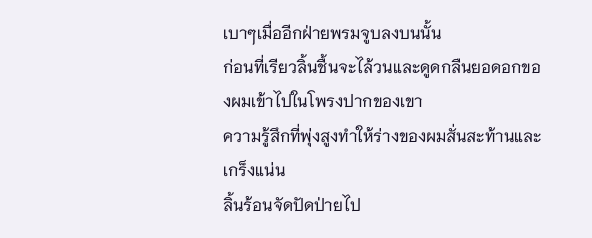เบาๆเมื่ออีกฝ่ายพรมจูบลงบนนั้น
ก่อนที่เรียวลิ้นชื้นจะไล้วนและดูดกลืนยอดอกของผมเข้าไปในโพรงปากของเขา
ความรู้สึกที่พุ่งสูงทำให้ร่างของผมสั่นสะท้านและเกร็งแน่น
ลิ้นร้อนจัดปัดป่ายไป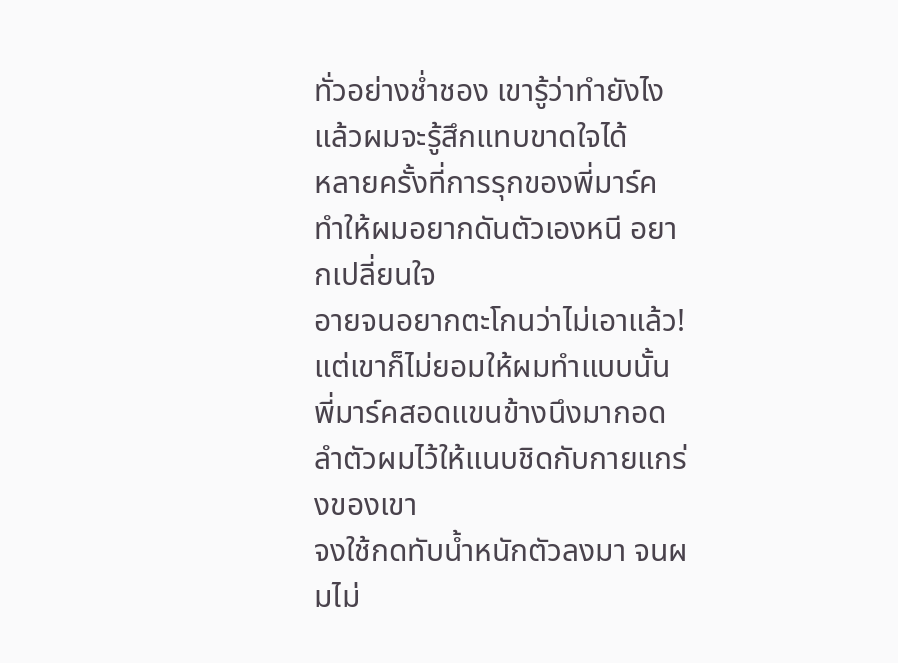ทั่วอย่างช่ำชอง เขารู้ว่าทำยังไงแล้วผมจะรู้สึกแทบขาดใจได้
หลายครั้งที่การรุกของพี่มาร์คทำให้ผมอยากดันตัวเองหนี อยากเปลี่ยนใจ
อายจนอยากตะโกนว่าไม่เอาแล้ว! แต่เขาก็ไม่ยอมให้ผมทำแบบนั้น
พี่มาร์คสอดแขนข้างนึงมากอดลำตัวผมไว้ให้แนบชิดกับกายแกร่งของเขา
จงใช้กดทับน้ำหนักตัวลงมา จนผมไม่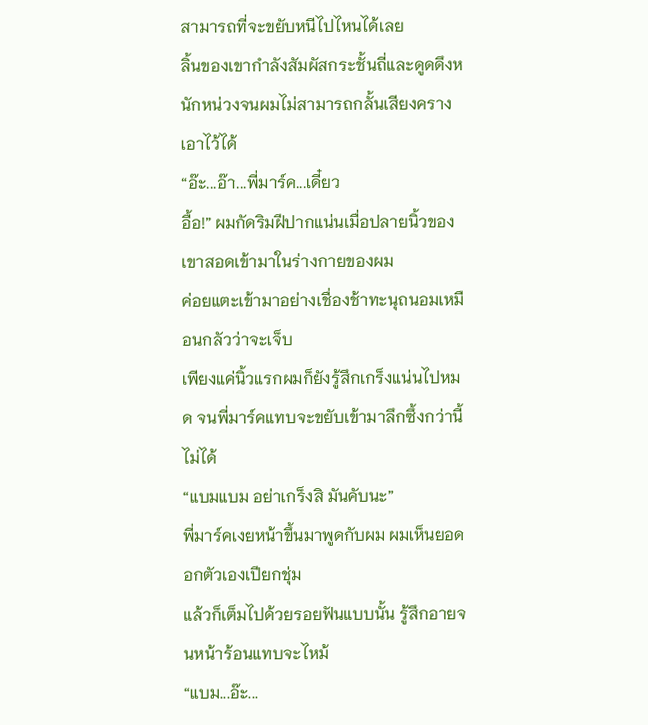สามารถที่จะขยับหนีไปไหนได้เลย
ลิ้นของเขากำลังสัมผัสกระชั้นถี่และดูดดึงหนักหน่วงจนผมไม่สามารถกลั้นเสียงครางเอาไว้ได้
“อ๊ะ...อ๊า...พี่มาร์ค...เดี๋ยว
อื้อ!” ผมกัดริมฝีปากแน่นเมื่อปลายนิ้วของเขาสอดเข้ามาในร่างกายของผม
ค่อยแตะเข้ามาอย่างเชื่องช้าทะนุถนอมเหมือนกลัวว่าจะเจ็บ
เพียงแค่นิ้วแรกผมก็ยังรู้สึกเกร็งแน่นไปหมด จนพี่มาร์คแทบจะขยับเข้ามาลึกซึ้งกว่านี้ไม่ได้
“แบมแบม อย่าเกร็งสิ มันคับนะ”
พี่มาร์คเงยหน้าขึ้นมาพูดกับผม ผมเห็นยอดอกตัวเองเปียกชุ่ม
แล้วก็เต็มไปด้วยรอยฟันแบบนั้น รู้สึกอายจนหน้าร้อนแทบจะไหม้
“แบม...อ๊ะ...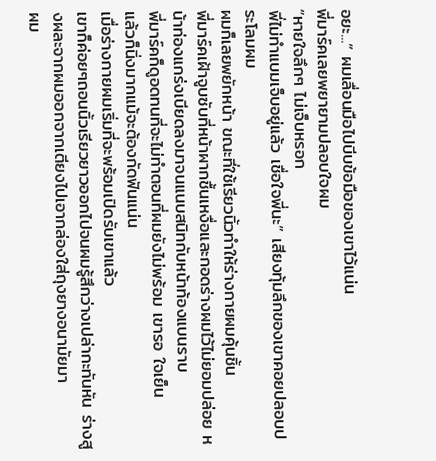อยะ...” ผมเลื่อนมือไปบีบข้อมือของเขาไว้แน่น
พี่มาร์คเลยพยายามปลอบใจผม
“หายใจลึกๆ ไม่เจ็บหรอก
พี่ไม่ทำแบมเจ็บอยู่แล้ว เชื่อใจพี่นะ” เสียงทุ้มลึกของเขาคอยปลอบประโลมผม
ผมก็เลยพยักหน้า ขณะที่ใช้เรียวนิ้วทำให้ร่างกายผมคุ้นชิ้น
พี่มาร์คเฝ้าจูบซับที่หน้าผากชื้นเหงื่อและกอดร่างผมไว้ไม่ยอมปล่อย หน้าท่องแกร่งเบียดลงมาจนแนบสนิทกับหน้าท้องแบนราบ
พี่มาร์คก็ดูอดทนที่จะไม่ทำตอนที่ผมยังไม่พร้อม เขารอ ใจเย็น
แล้วก็นิ่งมากแม้จะต้องกัดฟันแน่น
เมื่อร่างกายผมเริ่มที่จะพร้อมเปิดรับเขาแล้ว
เขาก็ค่อยๆถอนนิ้วเรียวยาวออกไปจนผมรู้สึกว่างเปล่ากะทันหัน ร่างสูงผละจากผมออกจากเตียงไปเอากล่องใส่ถุงยางอนามัยมา
ผม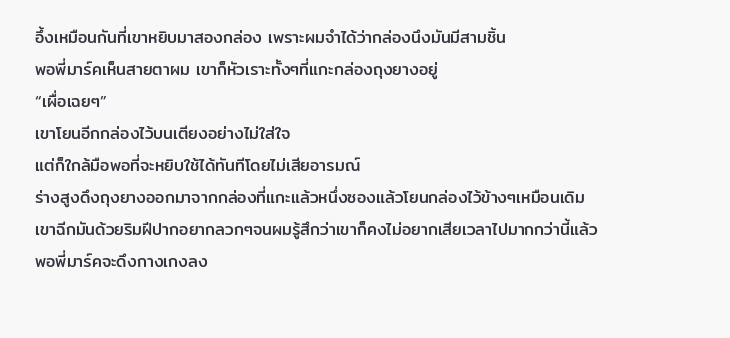อึ้งเหมือนกันที่เขาหยิบมาสองกล่อง เพราะผมจำได้ว่ากล่องนึงมันมีสามชิ้น
พอพี่มาร์คเห็นสายตาผม เขาก็หัวเราะทั้งๆที่แกะกล่องถุงยางอยู่
“เผื่อเฉยๆ”
เขาโยนอีกกล่องไว้บนเตียงอย่างไม่ใส่ใจ
แต่ก็ใกล้มือพอที่จะหยิบใช้ได้ทันทีโดยไม่เสียอารมณ์
ร่างสูงดึงถุงยางออกมาจากกล่องที่แกะแล้วหนึ่งซองแล้วโยนกล่องไว้ข้างๆเหมือนเดิม
เขาฉีกมันด้วยริมฝีปากอยากลวกๆจนผมรู้สึกว่าเขาก็คงไม่อยากเสียเวลาไปมากกว่านี้แล้ว
พอพี่มาร์คจะดึงกางเกงลง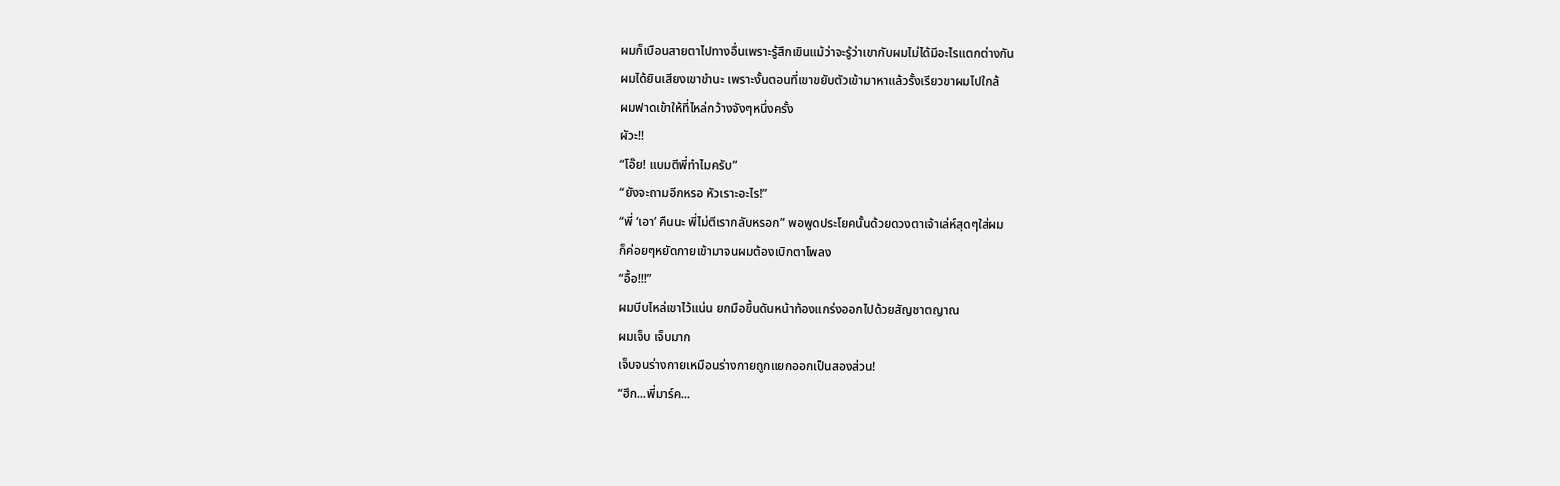ผมก็เบือนสายตาไปทางอื่นเพราะรู้สึกเขินแม้ว่าจะรู้ว่าเขากับผมไม่ได้มีอะไรแตกต่างกัน
ผมได้ยินเสียงเขาขำนะ เพราะงั้นตอนที่เขาขยับตัวเข้ามาหาแล้วรั้งเรียวขาผมไปใกล้
ผมฟาดเข้าให้ที่ไหล่กว้างจังๆหนึ่งครั้ง
ผัวะ!!
“โอ๊ย! แบมตีพี่ทำไมครับ”
“ยังจะถามอีกหรอ หัวเราะอะไร!”
“พี่ ‘เอา’ คืนนะ พี่ไม่ตีเรากลับหรอก” พอพูดประโยคนั้นด้วยดวงตาเจ้าเล่ห์สุดๆใส่ผม
ก็ค่อยๆหยัดกายเข้ามาจนผมต้องเบิกตาโพลง
“อื้อ!!!”
ผมบีบไหล่เขาไว้แน่น ยกมือขึ้นดันหน้าท้องแกร่งออกไปด้วยสัญชาตญาณ
ผมเจ็บ เจ็บมาก
เจ็บจนร่างกายเหมือนร่างกายถูกแยกออกเป็นสองส่วน!
“ฮึก...พี่มาร์ค...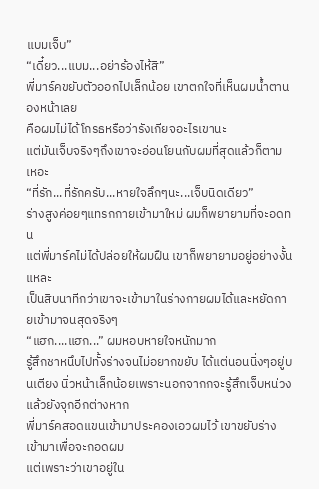แบมเจ็บ”
“เดี๋ยว...แบม...อย่าร้องไห้สิ”
พี่มาร์คขยับตัวออกไปเล็กน้อย เขาตกใจที่เห็นผมน้ำตานองหน้าเลย
คือผมไม่ได้โกรธหรือว่ารังเกียจอะไรเขานะ
แต่มันเจ็บจริงๆถึงเขาจะอ่อนโยนกับผมที่สุดแล้วก็ตามเหอะ
“ที่รัก...ที่รักครับ...หายใจลึกๆนะ...เจ็บนิดเดียว”
ร่างสูงค่อยๆแทรกกายเข้ามาใหม่ ผมก็พยายามที่จะอดทน
แต่พี่มาร์คไม่ได้ปล่อยให้ผมฝืน เขาก็พยายามอยู่อย่างงั้นแหละ
เป็นสิบนาทีกว่าเขาจะเข้ามาในร่างกายผมได้และหยัดกายเข้ามาจนสุดจริงๆ
“แฮก....แฮก...” ผมหอบหายใจหนักมาก
รู้สึกชาหนึบไปทั้งร่างจนไม่อยากขยับ ได้แต่นอนนิ่งๆอยู่บนเตียง นิ่วหน้าเล็กน้อยเพราะนอกจากกจะรู้สึกเจ็บหน่วงแล้วยังจุกอีกต่างหาก
พี่มาร์คสอดแขนเข้ามาประคองเอวผมไว้ เขาขยับร่างเข้ามาเพื่อจะกอดผม
แต่เพราะว่าเขาอยู่ใน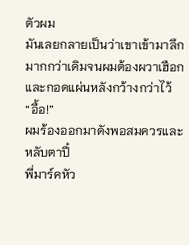ตัวผม
มันเลยกลายเป็นว่าเขาเข้ามาลึกมากกว่าเดิมจนผมต้องผวาเฮือกและกอดแผ่นหลังกว้างกว่าไว้
“อื้อ!”
ผมร้องออกมาดังพอสมควรและหลับตาปี๋
พี่มาร์คหัว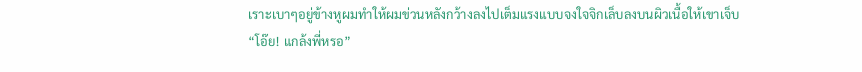เราะเบาๆอยู่ข้างหูผมทำให้ผมข่วนหลังกว้างลงไปเต็มแรงแบบจงใจจิกเล็บลงบนผิวเนื้อให้เขาเจ็บ
“โอ๊ย! แกล้งพี่หรอ”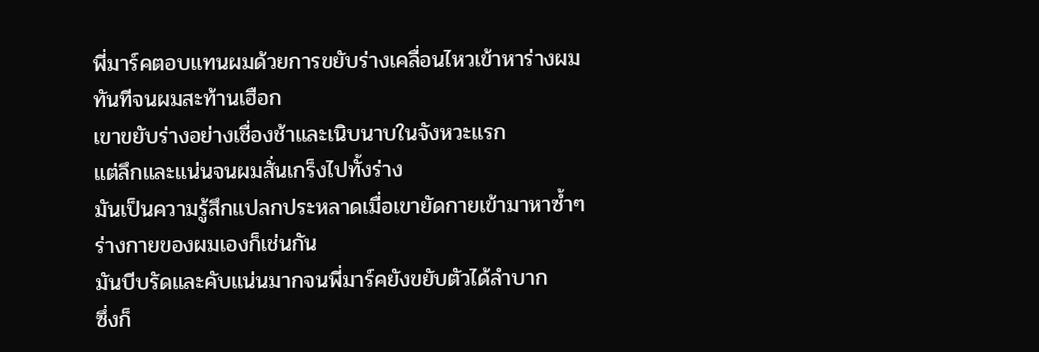พี่มาร์คตอบแทนผมด้วยการขยับร่างเคลื่อนไหวเข้าหาร่างผมทันทีจนผมสะท้านเฮือก
เขาขยับร่างอย่างเชื่องช้าและเนิบนาบในจังหวะแรก
แต่ลึกและแน่นจนผมสั่นเกร็งไปทั้งร่าง
มันเป็นความรู้สึกแปลกประหลาดเมื่อเขายัดกายเข้ามาหาซ้ำๆ ร่างกายของผมเองก็เช่นกัน
มันบีบรัดและคับแน่นมากจนพี่มาร์คยังขยับตัวได้ลำบาก
ซึ่งก็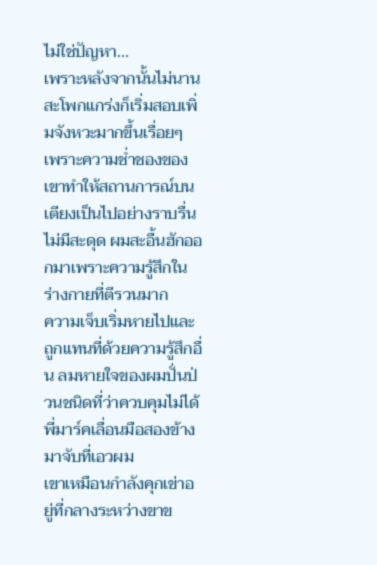ไม่ใช่ปัญหา...
เพราะหลังจากนั้นไม่นาน
สะโพกแกร่งก็เริ่มสอบเพิ่มจังหวะมากขึ้นเรื่อยๆ
เพราะความช่ำชองของเขาทำให้สถานการณ์บนเตียงเป็นไปอย่างราบรื่นไม่มีสะดุด ผมสะอื้นฮักออกมาเพราะความรู้สึกในร่างกายที่ตีรวนมาก
ความเจ็บเริ่มหายไปและถูกแทนที่ด้วยความรู้สึกอื่น ลมหายใจของผมปั่นป่วนชนิดที่ว่าควบคุมไม่ได้
พี่มาร์คเลื่อนมือสองข้างมาจับที่เอวผม
เขาเหมือนกำลังคุกเข่าอยู่ที่กลางระหว่างขาข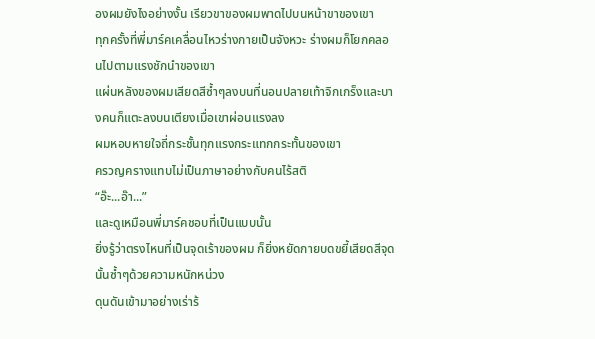องผมยังไงอย่างงั้น เรียวขาของผมพาดไปบนหน้าขาของเขา
ทุกครั้งที่พี่มาร์คเคลื่อนไหวร่างกายเป็นจังหวะ ร่างผมก็โยกคลอนไปตามแรงชักนำของเขา
แผ่นหลังของผมเสียดสีซ้ำๆลงบนที่นอนปลายเท้าจิกเกร็งและบางคนก็แตะลงบนเตียงเมื่อเขาผ่อนแรงลง
ผมหอบหายใจถี่กระชั้นทุกแรงกระแทกกระทั้นของเขา
ครวญครางแทบไม่เป็นภาษาอย่างกับคนไร้สติ
“อ๊ะ...อ๊า...”
และดูเหมือนพี่มาร์คชอบที่เป็นแบบนั้น
ยิ่งรู้ว่าตรงไหนที่เป็นจุดเร้าของผม ก็ยิ่งหยัดกายบดขยี้เสียดสีจุดนั้นซ้ำๆด้วยความหนักหน่วง
ดุนดันเข้ามาอย่างเร่าร้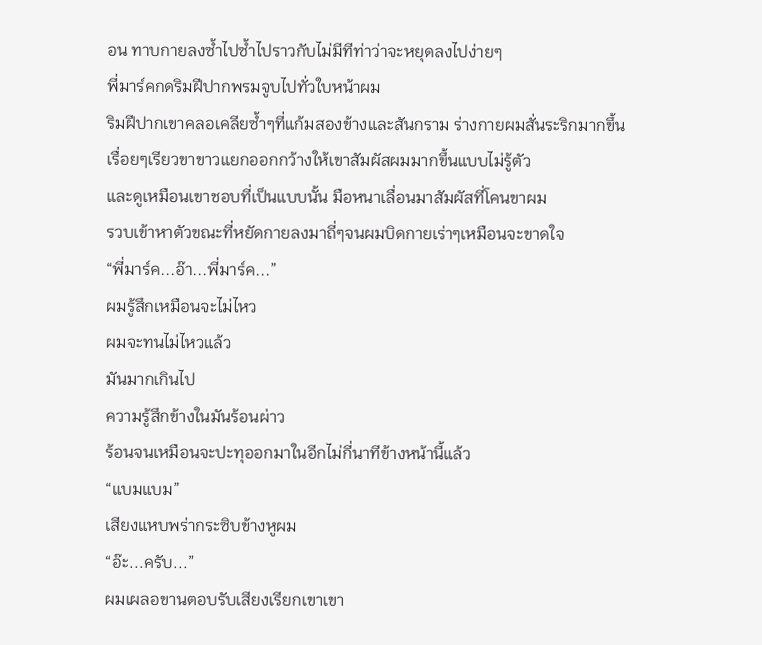อน ทาบกายลงซ้ำไปซ้ำไปราวกับไม่มีทีท่าว่าจะหยุดลงไปง่ายๆ
พี่มาร์คกดริมฝีปากพรมจูบไปทั่วใบหน้าผม
ริมฝีปากเขาคลอเคลียซ้ำๆที่แก้มสองข้างและสันกราม ร่างกายผมสั่นระริกมากขึ้นเรื่อยๆเรียวขาขาวแยกออกกว้างให้เขาสัมผัสผมมากขึ้นแบบไม่รู้ตัว
และดูเหมือนเขาชอบที่เป็นแบบนั้น มือหนาเลื่อนมาสัมผัสที่โคนขาผม
รวบเข้าหาตัวขณะที่หยัดกายลงมาถี่ๆจนผมบิดกายเร่าๆเหมือนจะขาดใจ
“พี่มาร์ค...อ๊า...พี่มาร์ค...”
ผมรู้สึกเหมือนจะไม่ไหว
ผมจะทนไม่ไหวแล้ว
มันมากเกินไป
ความรู้สึกข้างในมันร้อนผ่าว
ร้อนจนเหมือนจะปะทุออกมาในอีกไม่กี่นาทีข้างหน้านี้แล้ว
“แบมแบม”
เสียงแหบพร่ากระซิบข้างหูผม
“อ๊ะ...ครับ...”
ผมเผลอขานตอบรับเสียงเรียกเขาเขา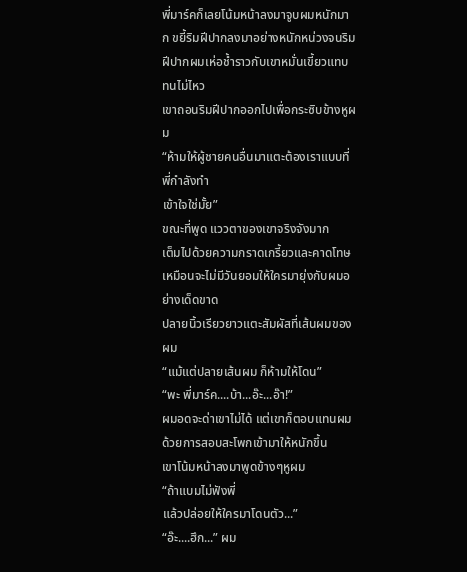พี่มาร์คก็เลยโน้มหน้าลงมาจูบผมหนักมาก ขยี้ริมฝีปากลงมาอย่างหนักหน่วงจนริมฝีปากผมเห่อช้ำราวกับเขาหมั่นเขี้ยวแทบทนไม่ไหว
เขาถอนริมฝีปากออกไปเพื่อกระซิบข้างหูผม
“ห้ามให้ผู้ชายคนอื่นมาแตะต้องเราแบบที่พี่กำลังทำ
เข้าใจใช่มั้ย”
ขณะที่พูด แววตาของเขาจริงจังมาก
เต็มไปด้วยความกราดเกรี้ยวและคาดโทษเหมือนจะไม่มีวันยอมให้ใครมายุ่งกับผมอย่างเด็ดขาด
ปลายนิ้วเรียวยาวแตะสัมผัสที่เส้นผมของผม
“แม้แต่ปลายเส้นผม ก็ห้ามให้โดน”
“พะ พี่มาร์ค....บ้า...อ๊ะ...อ๊า!”
ผมอดจะด่าเขาไม่ได้ แต่เขาก็ตอบแทนผมด้วยการสอบสะโพกเข้ามาให้หนักขึ้น
เขาโน้มหน้าลงมาพูดข้างๆหูผม
“ถ้าแบมไม่ฟังพี่
แล้วปล่อยให้ใครมาโดนตัว...”
“อ๊ะ....ฮึก...” ผม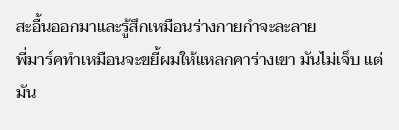สะอื้นออกมาและรู้สึกเหมือนร่างกายกำจะละลาย
พี่มาร์คทำเหมือนจะขยี้ผมให้แหลกคาร่างเขา มันไม่เจ็บ แต่มัน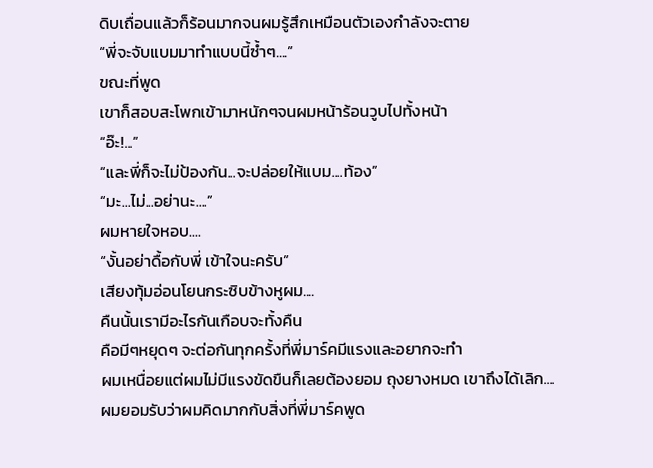ดิบเถื่อนแล้วก็ร้อนมากจนผมรู้สึกเหมือนตัวเองกำลังจะตาย
“พี่จะจับแบมมาทำแบบนี้ซ้ำๆ....”
ขณะที่พูด
เขาก็สอบสะโพกเข้ามาหนักๆจนผมหน้าร้อนวูบไปทั้งหน้า
“อ๊ะ!...”
“และพี่ก็จะไม่ป้องกัน...จะปล่อยให้แบม....ท้อง”
“มะ...ไม่...อย่านะ....”
ผมหายใจหอบ....
“งั้นอย่าดื้อกับพี่ เข้าใจนะครับ”
เสียงทุ้มอ่อนโยนกระซิบข้างหูผม....
คืนนั้นเรามีอะไรกันเกือบจะทั้งคืน
คือมีๆหยุดๆ จะต่อกันทุกครั้งที่พี่มาร์คมีแรงและอยากจะทำ
ผมเหนื่อยแต่ผมไม่มีแรงขัดขืนก็เลยต้องยอม ถุงยางหมด เขาถึงได้เลิก....
ผมยอมรับว่าผมคิดมากกับสิ่งที่พี่มาร์คพูด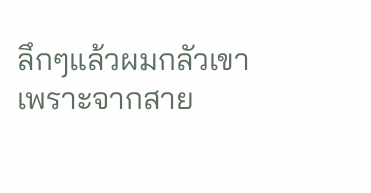ลึกๆแล้วผมกลัวเขา
เพราะจากสาย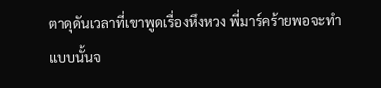ตาดุดันเวลาที่เขาพูดเรื่องหึงหวง พี่มาร์คร้ายพอจะทำแบบนั้นจ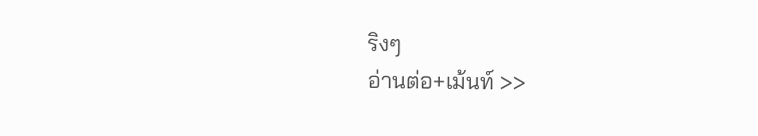ริงๆ
อ่านต่อ+เม้นท์ >>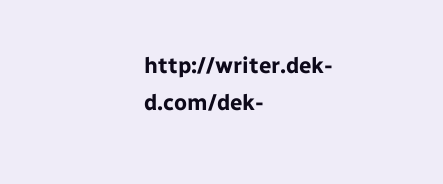http://writer.dek-d.com/dek-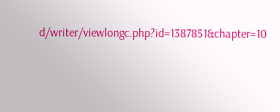d/writer/viewlongc.php?id=1387851&chapter=10